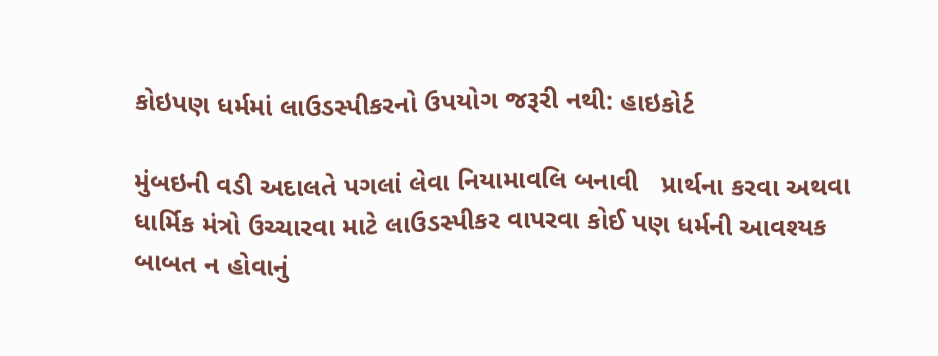કોઇપણ ધર્મમાં લાઉડસ્પીકરનો ઉપયોગ જરૂરી નથી: હાઇકોર્ટ

મુંબઇની વડી અદાલતે પગલાં લેવા નિયામાવલિ બનાવી   પ્રાર્થના કરવા અથવા ધાર્મિક મંત્રો ઉચ્ચારવા માટે લાઉડસ્પીકર વાપરવા કોઈ પણ ધર્મની આવશ્યક બાબત ન હોવાનું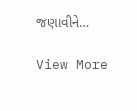જણાવીને…

View More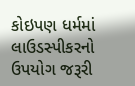કોઇપણ ધર્મમાં લાઉડસ્પીકરનો ઉપયોગ જરૂરી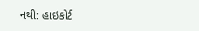નથી: હાઇકોર્ટ